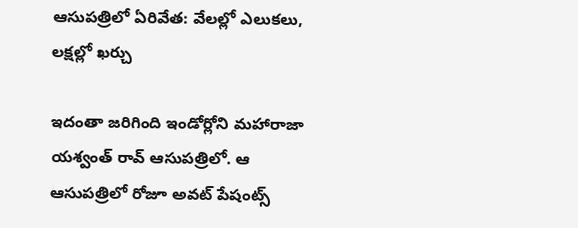ఆసుపత్రిలో ఏరివేత: వేలల్లో ఎలుకలు, లక్షల్లో ఖర్చు

ఇదంతా జరిగింది ఇండోర్లోని మహారాజా యశ్వంత్ రావ్ ఆసుపత్రిలో. ఆ ఆసుపత్రిలో రోజూ అవట్ పేషంట్స్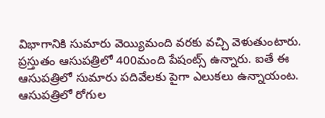విభాగానికి సుమారు వెయ్యిమంది వరకు వచ్చి వెళుతుంటారు. ప్రస్తుతం ఆసుపత్రిలో 400మంది పేషంట్స్ ఉన్నారు. ఐతే ఈ ఆసుపత్రిలో సుమారు పదివేలకు పైగా ఎలుకలు ఉన్నాయంట.
ఆసుపత్రిలో రోగుల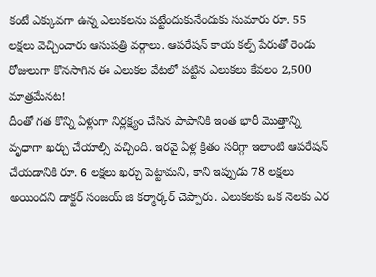కంటే ఎక్కువగా ఉన్న ఎలుకలను పట్టేందుకునేందుకు సుమారు రూ. 55 లక్షలు వెచ్చించారు ఆసుపత్రి వర్గాలు. ఆపరేషన్ కాయ కల్ప్ పేరుతో రెండు రోజులుగా కొనసాగిన ఈ ఎలుకల వేటలో పట్టిన ఎలుకలు కేవలం 2,500 మాత్రమేనట!
దీంతో గత కొన్ని ఏళ్లుగా నిర్లక్ష్యం చేసిన పాపానికి ఇంత భారీ మొత్తాన్ని వృధాగా ఖర్చు చేయాల్సి వచ్చింది. ఇరవై ఏళ్ల క్రితం సరిగ్గా ఇలాంటి ఆపరేషన్ చేయడానికి రూ. 6 లక్షలు ఖర్చు పెట్టామని, కాని ఇప్పుడు 78 లక్షలు అయిందని డాక్టర్ సంజయ్ జి కర్మార్కర్ చెప్పారు. ఎలుకలకు ఒక నెలకు ఎర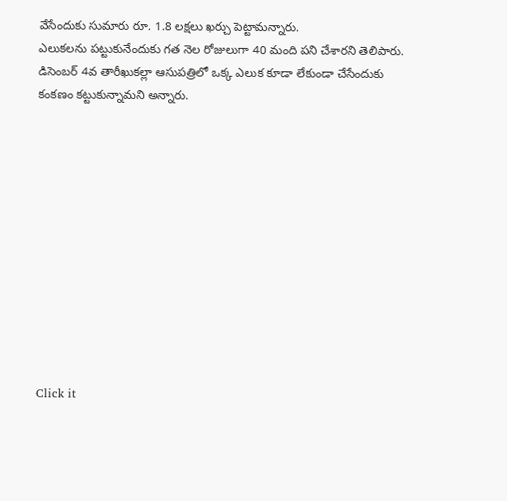వేసేందుకు సుమారు రూ. 1.8 లక్షలు ఖర్చు పెట్టామన్నారు.
ఎలుకలను పట్టుకునేందుకు గత నెల రోజులుగా 40 మంది పని చేశారని తెలిపారు. డిసెంబర్ 4వ తారీఖుకల్లా ఆసుపత్రిలో ఒక్క ఎలుక కూడా లేకుండా చేసేందుకు కంకణం కట్టుకున్నామని అన్నారు.












Click it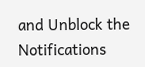and Unblock the Notifications